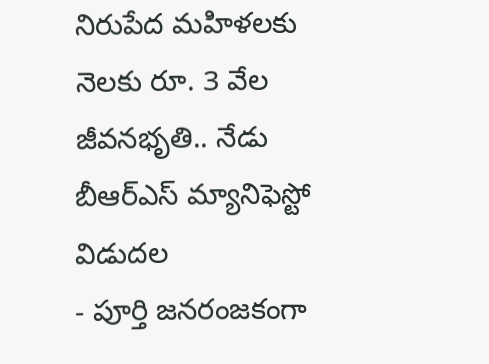నిరుపేద మహిళలకు నెలకు రూ. 3 వేల జీవనభృతి.. నేడు బీఆర్ఎస్ మ్యానిఫెస్టో విడుదల
- పూర్తి జనరంజకంగా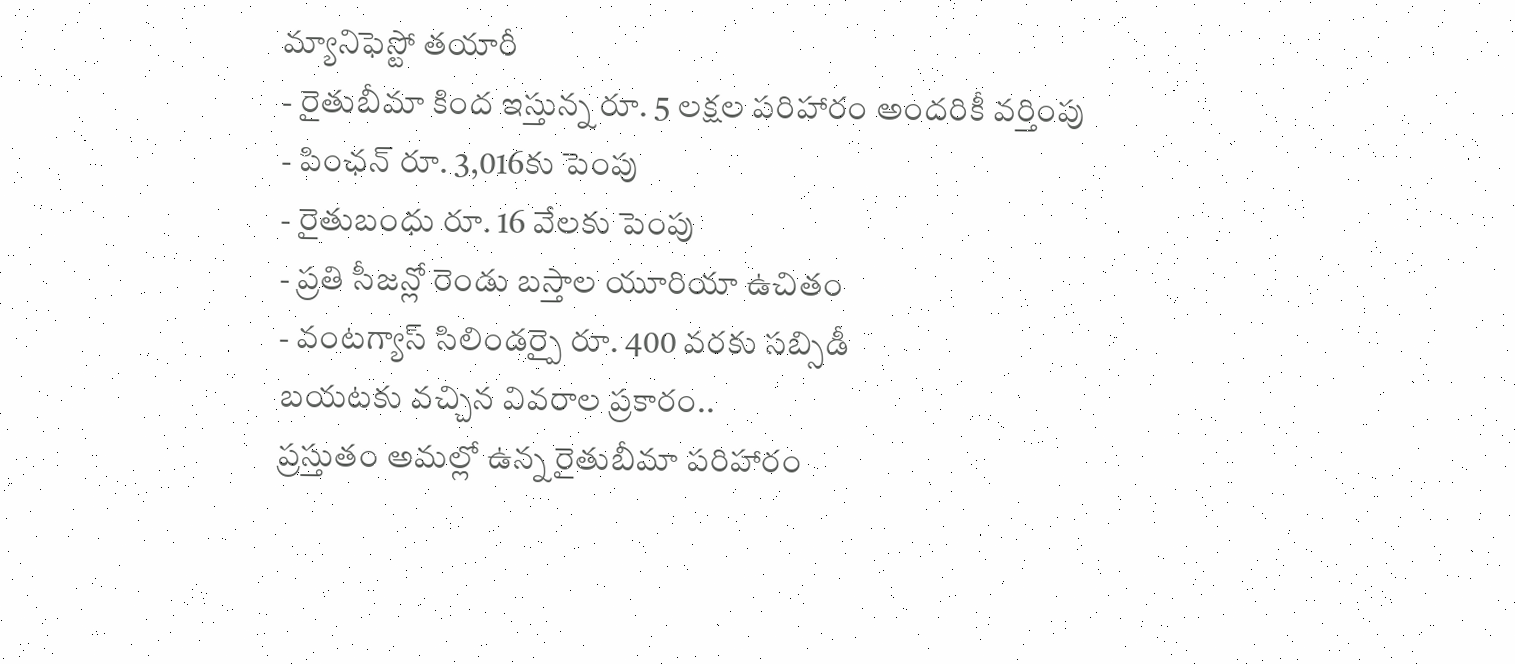మ్యానిఫెస్టో తయారీ
- రైతుబీమా కింద ఇస్తున్న రూ. 5 లక్షల పరిహారం అందరికీ వర్తింపు
- పింఛన్ రూ. 3,016కు పెంపు
- రైతుబంధు రూ. 16 వేలకు పెంపు
- ప్రతి సీజన్లో రెండు బస్తాల యూరియా ఉచితం
- వంటగ్యాస్ సిలిండర్పై రూ. 400 వరకు సబ్సిడీ
బయటకు వచ్చిన వివరాల ప్రకారం..
ప్రస్తుతం అమల్లో ఉన్న రైతుబీమా పరిహారం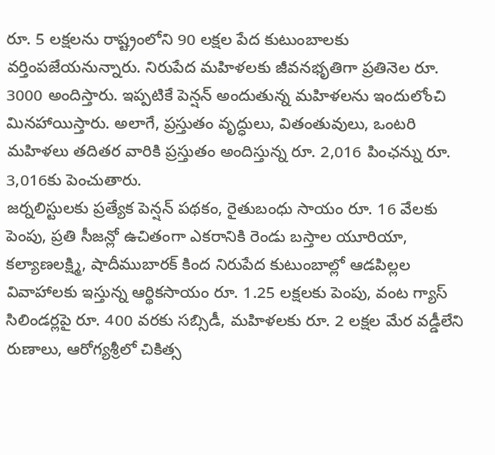రూ. 5 లక్షలను రాష్ట్రంలోని 90 లక్షల పేద కుటుంబాలకు వర్తింపజేయనున్నారు. నిరుపేద మహిళలకు జీవనభృతిగా ప్రతినెల రూ. 3000 అందిస్తారు. ఇప్పటికే పెన్షన్ అందుతున్న మహిళలను ఇందులోంచి మినహాయిస్తారు. అలాగే, ప్రస్తుతం వృద్ధులు, వితంతువులు, ఒంటరి మహిళలు తదితర వారికి ప్రస్తుతం అందిస్తున్న రూ. 2,016 పింఛన్ను రూ. 3,016కు పెంచుతారు.
జర్నలిస్టులకు ప్రత్యేక పెన్షన్ పథకం, రైతుబంధు సాయం రూ. 16 వేలకు పెంపు, ప్రతి సీజన్లో ఉచితంగా ఎకరానికి రెండు బస్తాల యూరియా, కల్యాణలక్ష్మి, షాదీముబారక్ కింద నిరుపేద కుటుంబాల్లో ఆడపిల్లల వివాహాలకు ఇస్తున్న ఆర్థికసాయం రూ. 1.25 లక్షలకు పెంపు, వంట గ్యాస్ సిలిండర్లపై రూ. 400 వరకు సబ్సిడీ, మహిళలకు రూ. 2 లక్షల మేర వడ్డీలేని రుణాలు, ఆరోగ్యశ్రీలో చికిత్స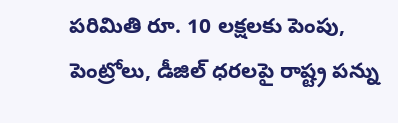పరిమితి రూ. 10 లక్షలకు పెంపు, పెంట్రోలు, డీజిల్ ధరలపై రాష్ట్ర పన్ను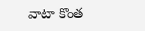వాటా కొంత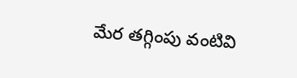మేర తగ్గింపు వంటివి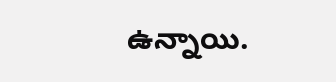ఉన్నాయి.